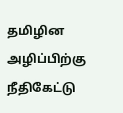தமிழின அழிப்பிற்கு நீதிகேட்டு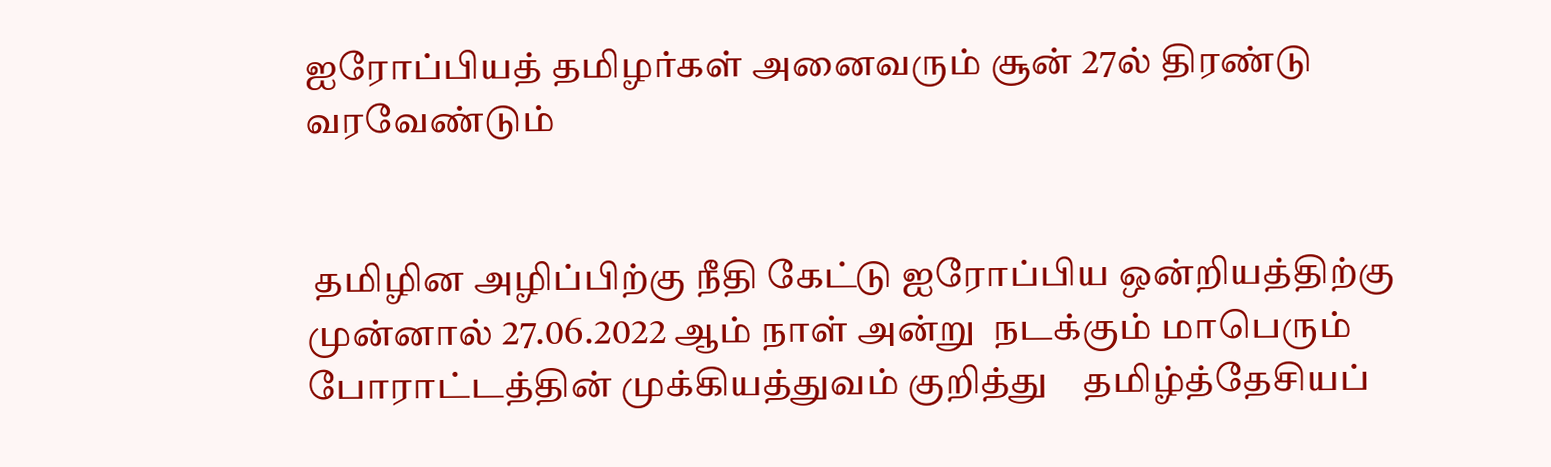ஐரோப்பியத் தமிழர்கள் அனைவரும் சூன் 27ல் திரண்டு வரவேண்டும்


 தமிழின அழிப்பிற்கு நீதி கேட்டு ஐரோப்பிய ஒன்றியத்திற்கு முன்னால் 27.06.2022 ஆம் நாள் அன்று  நடக்கும் மாபெரும் போராட்டத்தின் முக்கியத்துவம் குறித்து    தமிழ்த்தேசியப்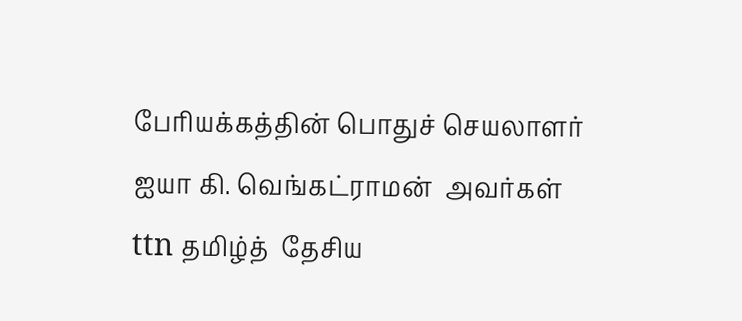பேரியக்கத்தின் பொதுச் செயலாளர் ஐயா கி. வெங்கட்ராமன்  அவர்கள் ttn தமிழ்த்  தேசிய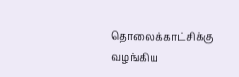தொலைக்காட்சிக்கு   வழங்கிய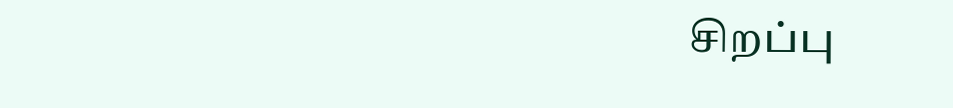சிறப்பு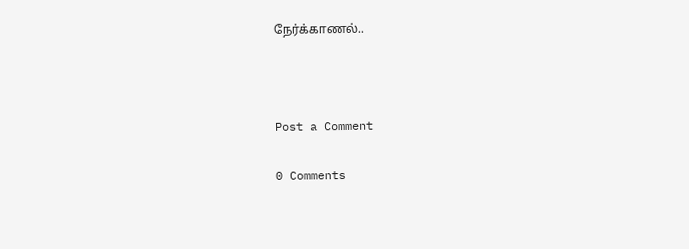நேர்க்காணல்..



Post a Comment

0 Comments